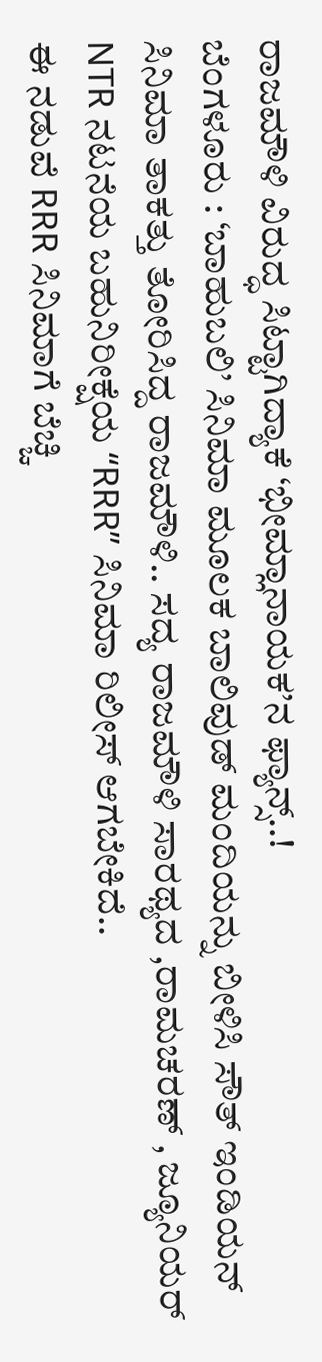ರಾಜಮೌಳಿ ವಿರುದ್ಧ ಸಿಟ್ಟಾಗಿದ್ಯಾಕೆ ‘ಭೀಮ್ಲಾನಾಯಕ’ನ ಫ್ಯಾನ್ಸ್..!
ಬೆಂಗಳೂರು : ‘ಬಾಹುಬಲಿ’ ಸಿನಿಮಾ ಮೂಲಕ ಬಾಲಿವುಡ್ ಮಂದಿಯನ್ನು ಬೀಳಿಸಿ ಸೌತ್ ಇಂಡಿಯನ್ ಸಿನಿಮಾ ತಾಕತ್ತು ತೋರಿಸಿದ್ದ ರಾಜಮೌಳಿ.. ಸದ್ಯ ರಾಜಮೌಳಿ ಸಾರಥ್ಯದ ,ರಾಮಚರಣ್ , ಜ್ಯೂನಿಯರ್ NTR ನಟನೆಯ ಬಹುನಿರೀಕ್ಷೆಯ “RRR” ಸಿನಿಮಾ ರಿಲೀಸ್ ಆಗಬೇಕಿದೆ..
ಈ ನಡುವೆ RRR ಸಿನಿಮಾಗೆ ಬೆಚ್ಚಿ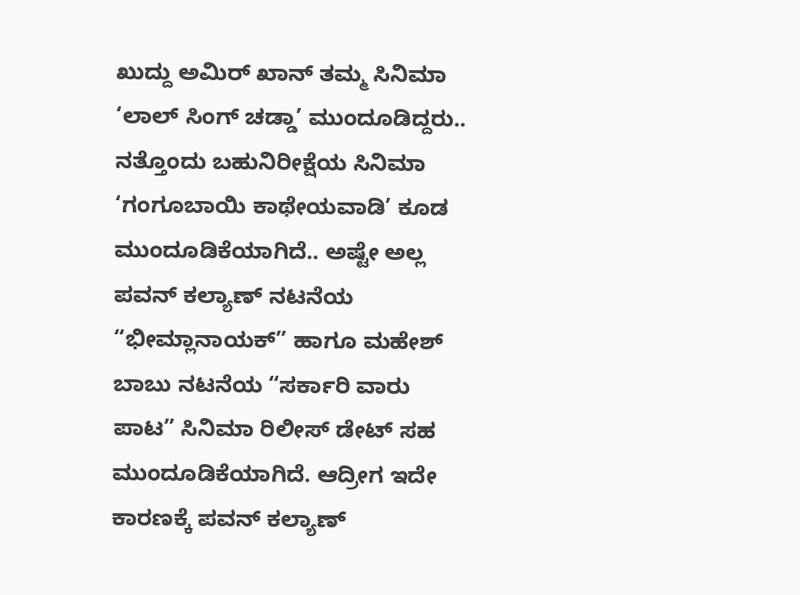ಖುದ್ದು ಅಮಿರ್ ಖಾನ್ ತಮ್ಮ ಸಿನಿಮಾ ‘ಲಾಲ್ ಸಿಂಗ್ ಚಡ್ಡಾ’ ಮುಂದೂಡಿದ್ದರು.. ನತ್ತೊಂದು ಬಹುನಿರೀಕ್ಷೆಯ ಸಿನಿಮಾ ‘ಗಂಗೂಬಾಯಿ ಕಾಥೇಯವಾಡಿ’ ಕೂಡ ಮುಂದೂಡಿಕೆಯಾಗಿದೆ.. ಅಷ್ಟೇ ಅಲ್ಲ ಪವನ್ ಕಲ್ಯಾಣ್ ನಟನೆಯ “ಭೀಮ್ಲಾನಾಯಕ್” ಹಾಗೂ ಮಹೇಶ್ ಬಾಬು ನಟನೆಯ “ಸರ್ಕಾರಿ ವಾರು ಪಾಟ” ಸಿನಿಮಾ ರಿಲೀಸ್ ಡೇಟ್ ಸಹ ಮುಂದೂಡಿಕೆಯಾಗಿದೆ. ಆದ್ರೀಗ ಇದೇ ಕಾರಣಕ್ಕೆ ಪವನ್ ಕಲ್ಯಾಣ್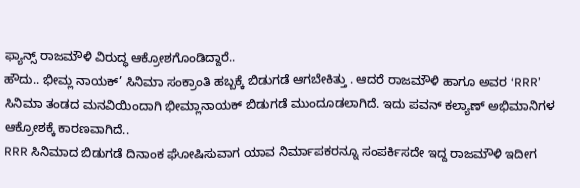ಫ್ಯಾನ್ಸ್ ರಾಜಮೌಳಿ ವಿರುದ್ಧ ಆಕ್ರೋಶಗೊಂಡಿದ್ದಾರೆ..
ಹೌದು.. ಭೀಮ್ಲ ನಾಯಕ್’ ಸಿನಿಮಾ ಸಂಕ್ರಾಂತಿ ಹಬ್ಬಕ್ಕೆ ಬಿಡುಗಡೆ ಆಗಬೇಕಿತ್ತು . ಆದರೆ ರಾಜಮೌಳಿ ಹಾಗೂ ಅವರ ‘RRR’ ಸಿನಿಮಾ ತಂಡದ ಮನವಿಯಿಂದಾಗಿ ಭೀಮ್ಲಾನಾಯಕ್ ಬಿಡುಗಡೆ ಮುಂದೂಡಲಾಗಿದೆ. ಇದು ಪವನ್ ಕಲ್ಯಾಣ್ ಅಭಿಮಾನಿಗಳ ಆಕ್ರೋಶಕ್ಕೆ ಕಾರಣವಾಗಿದೆ..
RRR ಸಿನಿಮಾದ ಬಿಡುಗಡೆ ದಿನಾಂಕ ಘೋಷಿಸುವಾಗ ಯಾವ ನಿರ್ಮಾಪಕರನ್ನೂ ಸಂಪರ್ಕಿಸದೇ ಇದ್ದ ರಾಜಮೌಳಿ ಇದೀಗ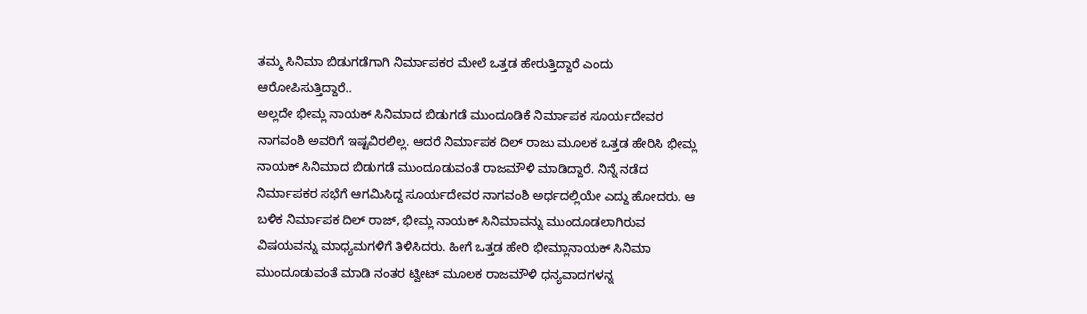ತಮ್ಮ ಸಿನಿಮಾ ಬಿಡುಗಡೆಗಾಗಿ ನಿರ್ಮಾಪಕರ ಮೇಲೆ ಒತ್ತಡ ಹೇರುತ್ತಿದ್ದಾರೆ ಎಂದು ಆರೋಪಿಸುತ್ತಿದ್ದಾರೆ..
ಅಲ್ಲದೇ ಭೀಮ್ಲ ನಾಯಕ್ ಸಿನಿಮಾದ ಬಿಡುಗಡೆ ಮುಂದೂಡಿಕೆ ನಿರ್ಮಾಪಕ ಸೂರ್ಯದೇವರ ನಾಗವಂಶಿ ಅವರಿಗೆ ಇಷ್ಟವಿರಲಿಲ್ಲ. ಆದರೆ ನಿರ್ಮಾಪಕ ದಿಲ್ ರಾಜು ಮೂಲಕ ಒತ್ತಡ ಹೇರಿಸಿ ಭೀಮ್ಲ ನಾಯಕ್ ಸಿನಿಮಾದ ಬಿಡುಗಡೆ ಮುಂದೂಡುವಂತೆ ರಾಜಮೌಳಿ ಮಾಡಿದ್ದಾರೆ. ನಿನ್ನೆ ನಡೆದ ನಿರ್ಮಾಪಕರ ಸಭೆಗೆ ಆಗಮಿಸಿದ್ದ ಸೂರ್ಯದೇವರ ನಾಗವಂಶಿ ಅರ್ಧದಲ್ಲಿಯೇ ಎದ್ದು ಹೋದರು. ಆ ಬಳಿಕ ನಿರ್ಮಾಪಕ ದಿಲ್ ರಾಜ್, ಭೀಮ್ಲ ನಾಯಕ್ ಸಿನಿಮಾವನ್ನು ಮುಂದೂಡಲಾಗಿರುವ ವಿಷಯವನ್ನು ಮಾಧ್ಯಮಗಳಿಗೆ ತಿಳಿಸಿದರು. ಹೀಗೆ ಒತ್ತಡ ಹೇರಿ ಭೀಮ್ಲಾನಾಯಕ್ ಸಿನಿಮಾ ಮುಂದೂಡುವಂತೆ ಮಾಡಿ ನಂತರ ಟ್ವೀಟ್ ಮೂಲಕ ರಾಜಮೌಳಿ ಧನ್ಯವಾದಗಳನ್ನ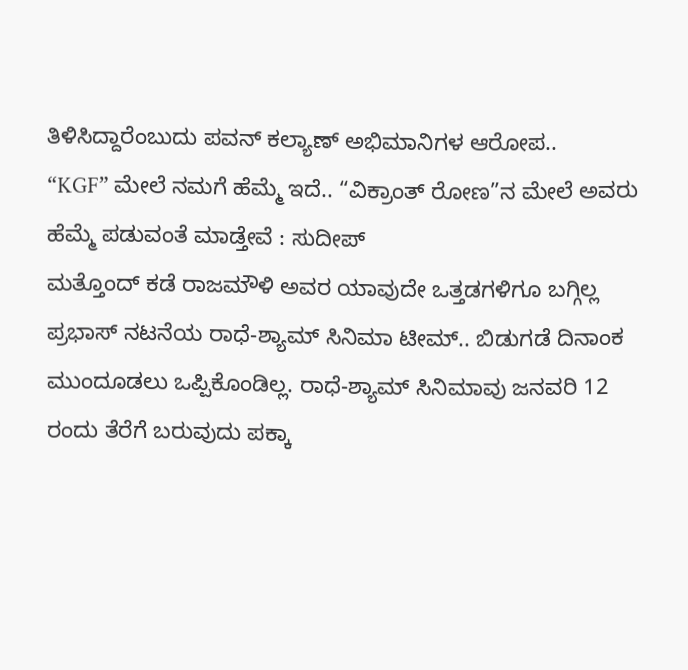ತಿಳಿಸಿದ್ದಾರೆಂಬುದು ಪವನ್ ಕಲ್ಯಾಣ್ ಅಭಿಮಾನಿಗಳ ಆರೋಪ..
“KGF” ಮೇಲೆ ನಮಗೆ ಹೆಮ್ಮೆ ಇದೆ.. “ವಿಕ್ರಾಂತ್ ರೋಣ”ನ ಮೇಲೆ ಅವರು ಹೆಮ್ಮೆ ಪಡುವಂತೆ ಮಾಡ್ತೇವೆ : ಸುದೀಪ್
ಮತ್ತೊಂದ್ ಕಡೆ ರಾಜಮೌಳಿ ಅವರ ಯಾವುದೇ ಒತ್ತಡಗಳಿಗೂ ಬಗ್ಗಿಲ್ಲ ಪ್ರಭಾಸ್ ನಟನೆಯ ರಾಧೆ-ಶ್ಯಾಮ್ ಸಿನಿಮಾ ಟೀಮ್.. ಬಿಡುಗಡೆ ದಿನಾಂಕ ಮುಂದೂಡಲು ಒಪ್ಪಿಕೊಂಡಿಲ್ಲ. ರಾಧೆ-ಶ್ಯಾಮ್ ಸಿನಿಮಾವು ಜನವರಿ 12 ರಂದು ತೆರೆಗೆ ಬರುವುದು ಪಕ್ಕಾ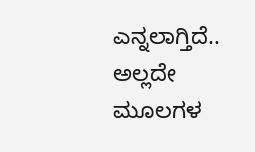ಎನ್ನಲಾಗ್ತಿದೆ.. ಅಲ್ಲದೇ ಮೂಲಗಳ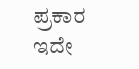ಪ್ರಕಾರ ಇದೇ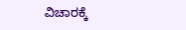ವಿಚಾರಕ್ಕೆ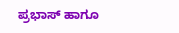ಪ್ರಭಾಸ್ ಹಾಗೂ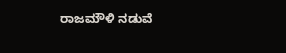ರಾಜಮೌಳಿ ನಡುವೆ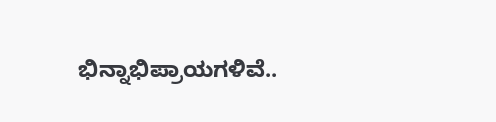ಭಿನ್ನಾಭಿಪ್ರಾಯಗಳಿವೆ..